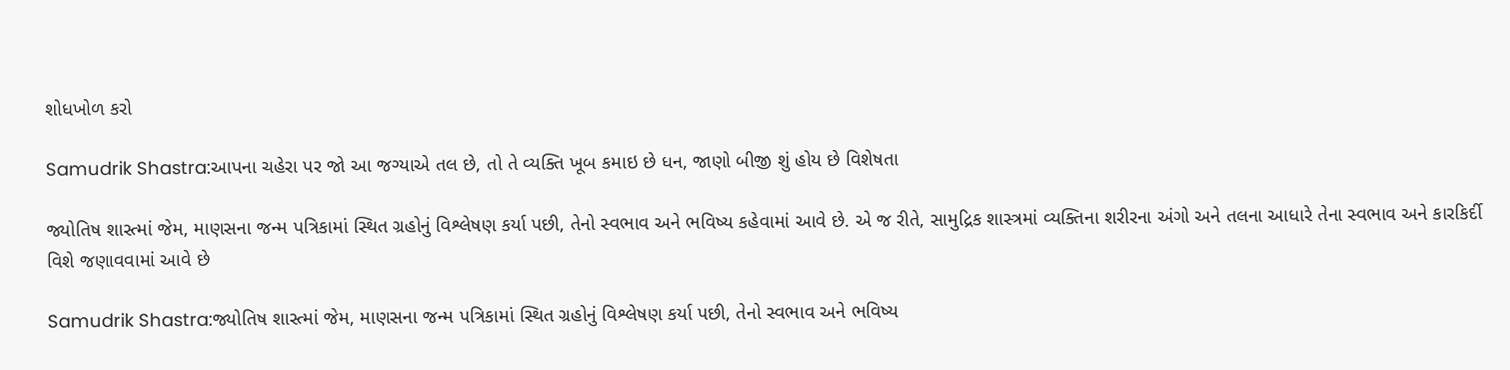શોધખોળ કરો

Samudrik Shastra:આપના ચહેરા પર જો આ જગ્યાએ તલ છે, તો તે વ્યક્તિ ખૂબ કમાઇ છે ધન, જાણો બીજી શું હોય છે વિશેષતા

જ્યોતિષ શાસ્ત્માં જેમ, માણસના જન્મ પત્રિકામાં સ્થિત ગ્રહોનું વિશ્લેષણ કર્યા પછી, તેનો સ્વભાવ અને ભવિષ્ય કહેવામાં આવે છે. એ જ રીતે, સામુદ્રિક શાસ્ત્રમાં વ્યક્તિના શરીરના અંગો અને તલના આધારે તેના સ્વભાવ અને કારકિર્દી વિશે જણાવવામાં આવે છે

Samudrik Shastra:જ્યોતિષ શાસ્ત્માં જેમ, માણસના જન્મ પત્રિકામાં સ્થિત ગ્રહોનું વિશ્લેષણ કર્યા પછી, તેનો સ્વભાવ અને ભવિષ્ય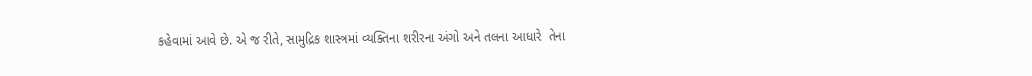કહેવામાં આવે છે. એ જ રીતે, સામુદ્રિક શાસ્ત્રમાં વ્યક્તિના શરીરના અંગો અને તલના આધારે  તેના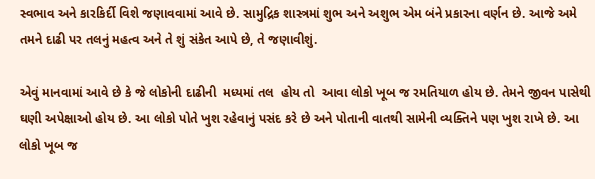સ્વભાવ અને કારકિર્દી વિશે જણાવવામાં આવે છે. સામુદ્રિક શાસ્ત્રમાં શુભ અને અશુભ એમ બંને પ્રકારના વર્ણન છે. આજે અમે તમને દાઢી પર તલનું મહત્વ અને તે શું સંકેત આપે છે, તે જણાવીશું.

એવું માનવામાં આવે છે કે જે લોકોની દાઢીની  મધ્યમાં તલ  હોય તો  આવા લોકો ખૂબ જ રમતિયાળ હોય છે. તેમને જીવન પાસેથી ઘણી અપેક્ષાઓ હોય છે. આ લોકો પોતે ખુશ રહેવાનું પસંદ કરે છે અને પોતાની વાતથી સામેની વ્યક્તિને પણ ખુશ રાખે છે. આ લોકો ખૂબ જ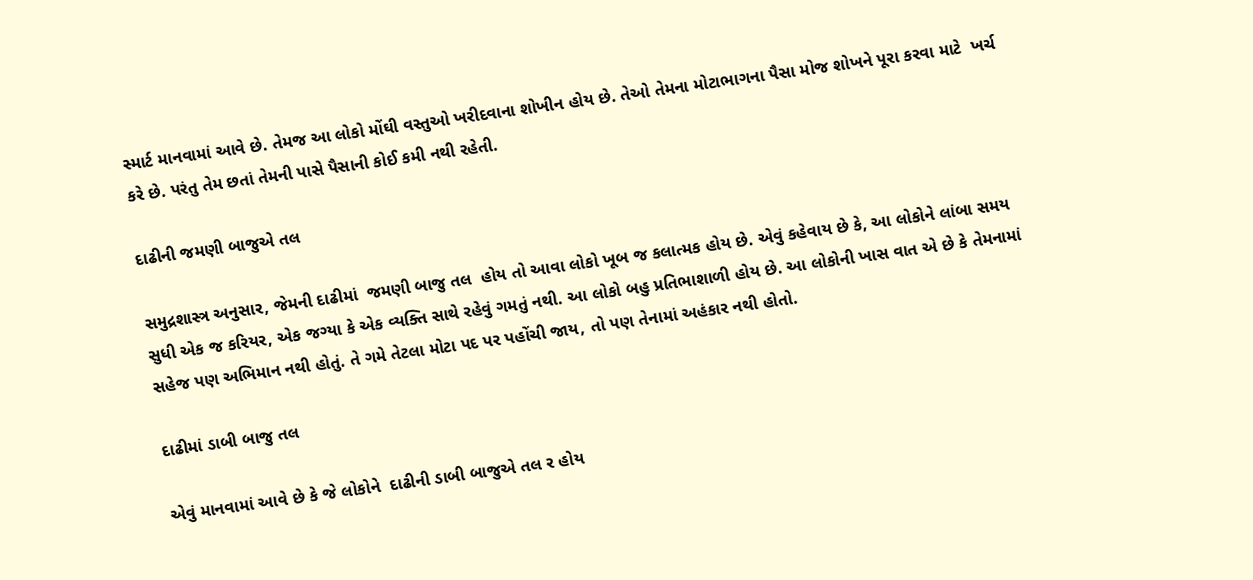સ્માર્ટ માનવામાં આવે છે. તેમજ આ લોકો મોંઘી વસ્તુઓ ખરીદવાના શોખીન હોય છે. તેઓ તેમના મોટાભાગના પૈસા મોજ શોખને પૂરા કરવા માટે  ખર્ચ કરે છે. પરંતુ તેમ છતાં તેમની પાસે પૈસાની કોઈ કમી નથી રહેતી.

દાઢીની જમણી બાજુએ તલ

સમુદ્રશાસ્ત્ર અનુસાર, જેમની દાઢીમાં  જમણી બાજુ તલ  હોય તો આવા લોકો ખૂબ જ કલાત્મક હોય છે. એવું કહેવાય છે કે, આ લોકોને લાંબા સમય સુધી એક જ કરિયર, એક જગ્યા કે એક વ્યક્તિ સાથે રહેવું ગમતું નથી. આ લોકો બહુ પ્રતિભાશાળી હોય છે. આ લોકોની ખાસ વાત એ છે કે તેમનામાં સહેજ પણ અભિમાન નથી હોતું. તે ગમે તેટલા મોટા પદ પર પહોંચી જાય, તો પણ તેનામાં અહંકાર નથી હોતો.

દાઢીમાં ડાબી બાજુ તલ

એવું માનવામાં આવે છે કે જે લોકોને  દાઢીની ડાબી બાજુએ તલ ર હોય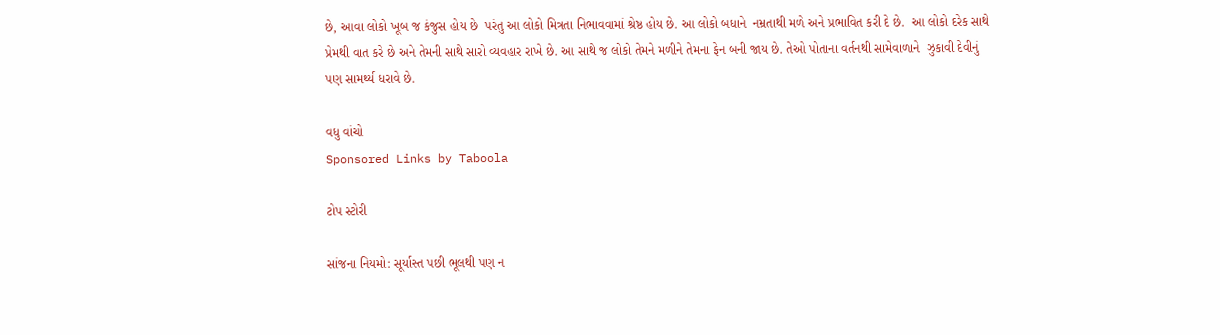છે, આવા લોકો ખૂબ જ કંજુસ હોય છે  પરંતુ આ લોકો મિત્રતા નિભાવવામાં શ્રેષ્ઠ હોય છે. આ લોકો બધાને  નમ્રતાથી મળે અને પ્રભાવિત કરી દે છે.  આ લોકો દરેક સાથે પ્રેમથી વાત કરે છે અને તેમની સાથે સારો વ્યવહાર રાખે છે. આ સાથે જ લોકો તેમને મળીને તેમના ફેન બની જાય છે. તેઓ પોતાના વર્તનથી સામેવાળાને  ઝુકાવી દેવીનું પણ સામર્થ્ય ધરાવે છે.

વધુ વાંચો
Sponsored Links by Taboola

ટોપ સ્ટોરી

સાંજના નિયમો: સૂર્યાસ્ત પછી ભૂલથી પણ ન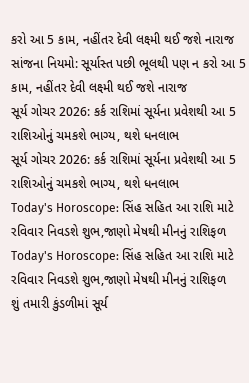કરો આ 5 કામ, નહીંતર દેવી લક્ષ્મી થઈ જશે નારાજ
સાંજના નિયમો: સૂર્યાસ્ત પછી ભૂલથી પણ ન કરો આ 5 કામ, નહીંતર દેવી લક્ષ્મી થઈ જશે નારાજ
સૂર્ય ગોચર 2026: કર્ક રાશિમાં સૂર્યના પ્રવેશથી આ 5 રાશિઓનું ચમકશે ભાગ્ય, થશે ધનલાભ
સૂર્ય ગોચર 2026: કર્ક રાશિમાં સૂર્યના પ્રવેશથી આ 5 રાશિઓનું ચમકશે ભાગ્ય, થશે ધનલાભ
Today's Horoscope: સિંહ સહિત આ રાશિ માટે રવિવાર નિવડશે શુભ,જાણો મેષથી મીનનું રાશિફળ
Today's Horoscope: સિંહ સહિત આ રાશિ માટે રવિવાર નિવડશે શુભ,જાણો મેષથી મીનનું રાશિફળ
શું તમારી કુંડળીમાં સૂર્ય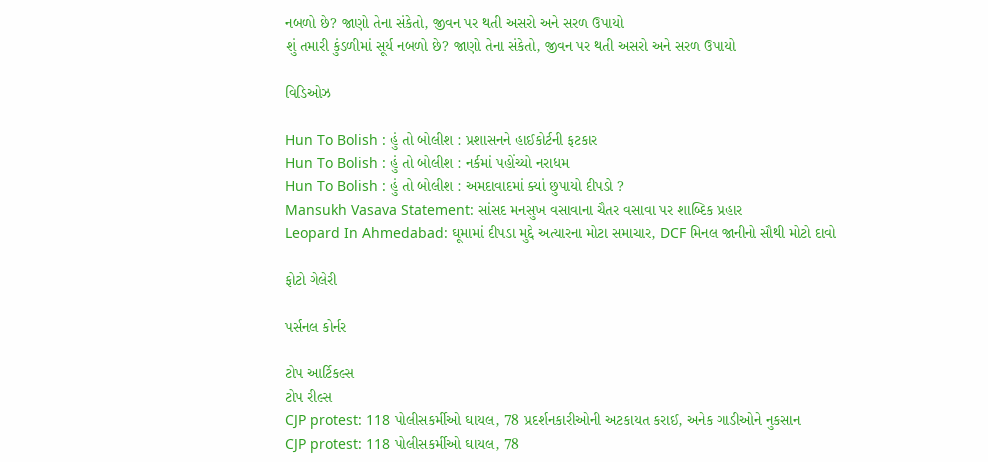નબળો છે? જાણો તેના સંકેતો, જીવન પર થતી અસરો અને સરળ ઉપાયો
શું તમારી કુંડળીમાં સૂર્ય નબળો છે? જાણો તેના સંકેતો, જીવન પર થતી અસરો અને સરળ ઉપાયો

વિડિઓઝ

Hun To Bolish : હું તો બોલીશ : પ્રશાસનને હાઈકોર્ટની ફટકાર
Hun To Bolish : હું તો બોલીશ : નર્કમાં પહોંચ્યો નરાધમ
Hun To Bolish : હું તો બોલીશ : અમદાવાદમાં ક્યાં છુપાયો દીપડો ?
Mansukh Vasava Statement: સાંસદ મનસુખ વસાવાના ચૈતર વસાવા પર શાબ્દિક પ્રહાર
Leopard In Ahmedabad: ઘૂમામાં દીપડા મુદ્દે અત્યારના મોટા સમાચાર, DCF મિનલ જાનીનો સૌથી મોટો દાવો

ફોટો ગેલેરી

પર્સનલ કોર્નર

ટોપ આર્ટિકલ્સ
ટોપ રીલ્સ
CJP protest: 118 પોલીસકર્મીઓ ઘાયલ, 78 પ્રદર્શનકારીઓની અટકાયત કરાઈ, અનેક ગાડીઓને નુકસાન
CJP protest: 118 પોલીસકર્મીઓ ઘાયલ, 78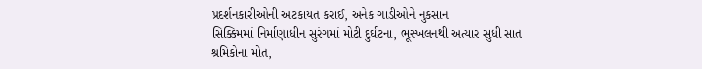પ્રદર્શનકારીઓની અટકાયત કરાઈ, અનેક ગાડીઓને નુકસાન
સિક્કિમમાં નિર્માણાધીન સુરંગમાં મોટી દુર્ઘટના, ભૂસ્ખલનથી અત્યાર સુધી સાત શ્રમિકોના મોત,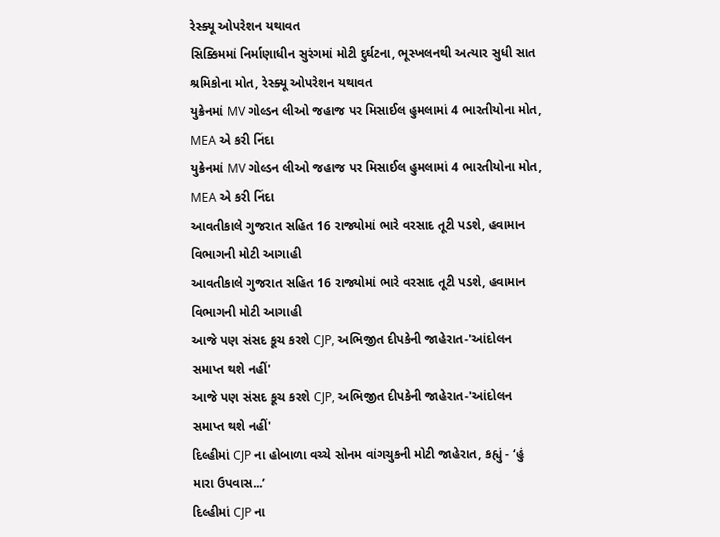રેસ્ક્યૂ ઓપરેશન યથાવત
સિક્કિમમાં નિર્માણાધીન સુરંગમાં મોટી દુર્ઘટના, ભૂસ્ખલનથી અત્યાર સુધી સાત શ્રમિકોના મોત, રેસ્ક્યૂ ઓપરેશન યથાવત
યુક્રેનમાં MV ગોલ્ડન લીઓ જહાજ પર મિસાઈલ હુમલામાં 4 ભારતીયોના મોત, MEA એ કરી નિંદા
યુક્રેનમાં MV ગોલ્ડન લીઓ જહાજ પર મિસાઈલ હુમલામાં 4 ભારતીયોના મોત, MEA એ કરી નિંદા
આવતીકાલે ગુજરાત સહિત 16 રાજ્યોમાં ભારે વરસાદ તૂટી પડશે, હવામાન વિભાગની મોટી આગાહી
આવતીકાલે ગુજરાત સહિત 16 રાજ્યોમાં ભારે વરસાદ તૂટી પડશે, હવામાન વિભાગની મોટી આગાહી
આજે પણ સંસદ કૂચ કરશે CJP, અભિજીત દીપકેની જાહેરાત-'આંદોલન સમાપ્ત થશે નહીં'
આજે પણ સંસદ કૂચ કરશે CJP, અભિજીત દીપકેની જાહેરાત-'આંદોલન સમાપ્ત થશે નહીં'
દિલ્હીમાં CJP ના હોબાળા વચ્ચે સોનમ વાંગચુકની મોટી જાહેરાત, કહ્યું - ‘હું મારા ઉપવાસ...’
દિલ્હીમાં CJP ના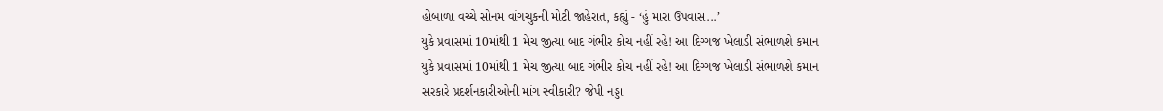હોબાળા વચ્ચે સોનમ વાંગચુકની મોટી જાહેરાત, કહ્યું - ‘હું મારા ઉપવાસ...’
યુકે પ્રવાસમાં 10માંથી 1 મેચ જીત્યા બાદ ગંભીર કોચ નહીં રહે! આ દિગ્ગજ ખેલાડી સંભાળશે કમાન
યુકે પ્રવાસમાં 10માંથી 1 મેચ જીત્યા બાદ ગંભીર કોચ નહીં રહે! આ દિગ્ગજ ખેલાડી સંભાળશે કમાન
સરકારે પ્રદર્શનકારીઓની માંગ સ્વીકારી? જેપી નડ્ડા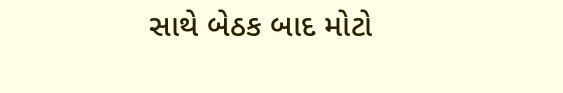સાથે બેઠક બાદ મોટો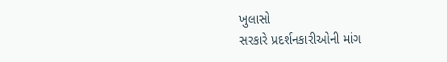ખુલાસો
સરકારે પ્રદર્શનકારીઓની માંગ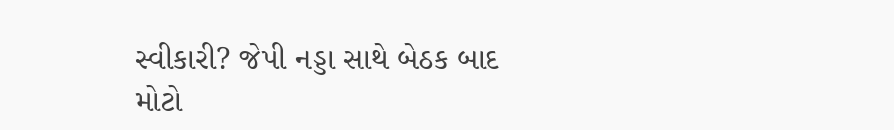સ્વીકારી? જેપી નડ્ડા સાથે બેઠક બાદ મોટો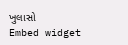ખુલાસો
Embed widget